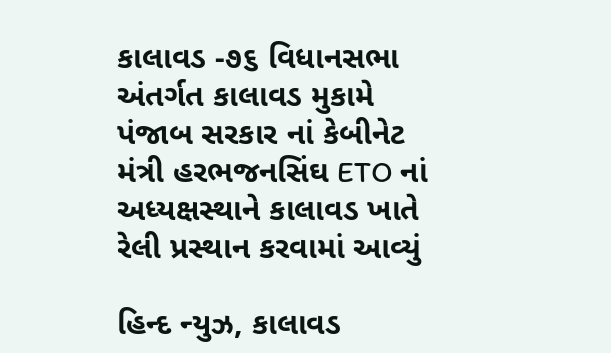કાલાવડ -૭૬ વિધાનસભા અંતર્ગત કાલાવડ મુકામે પંજાબ સરકાર નાં કેબીનેટ મંત્રી હરભજનસિંઘ ETO નાં અધ્યક્ષસ્થાને કાલાવડ ખાતે રેલી પ્રસ્થાન કરવામાં આવ્યું

હિન્દ ન્યુઝ, કાલાવડ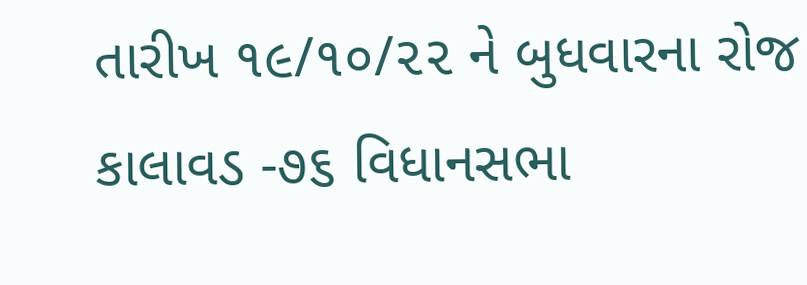તારીખ ૧૯/૧૦/૨૨ ને બુધવારના રોજ કાલાવડ -૭૬ વિધાનસભા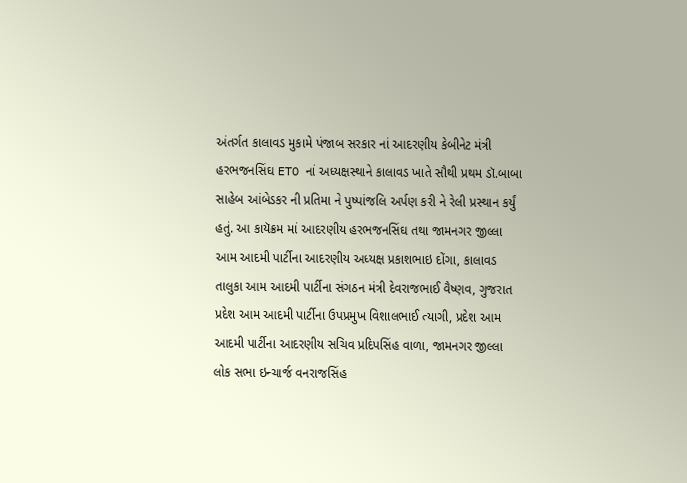અંતર્ગત કાલાવડ મુકામે પંજાબ સરકાર નાં આદરણીય કેબીનેટ મંત્રી હરભજનસિંઘ ETO નાં અધ્યક્ષસ્થાને કાલાવડ ખાતે સૌથી પ્રથમ ડૉ.બાબા સાહેબ આંબેડકર ની પ્રતિમા ને પુષ્પાંજલિ અર્પણ કરી ને રેલી પ્રસ્થાન કર્યું હતું. આ કાયૅક્રમ માં આદરણીય હરભજનસિંઘ તથા જામનગર જીલ્લા આમ આદમી પાર્ટીના આદરણીય અધ્યક્ષ પ્રકાશભાઇ દોંગા, કાલાવડ તાલુકા આમ આદમી પાર્ટીના સંગઠન મંત્રી દેવરાજભાઈ વૈષ્ણવ, ગુજરાત પ્રદેશ આમ આદમી પાર્ટીના ઉપપ્રમુખ વિશાલભાઈ ત્યાગી, પ્રદેશ આમ આદમી પાર્ટીના આદરણીય સચિવ પ્રદિપસિંહ વાળા, જામનગર જીલ્લા લોક સભા ઇન્ચાર્જ વનરાજસિંહ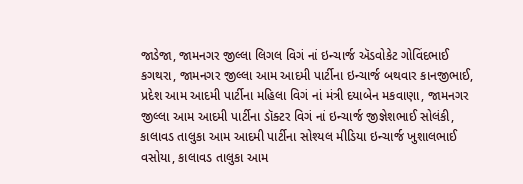જાડેજા, જામનગર જીલ્લા લિગલ વિગં નાં ઇન્ચાર્જ ઍડવોકેટ ગોવિંદભાઈ કગથરા, જામનગર જીલ્લા આમ આદમી પાર્ટીના ઇન્ચાર્જ બથવાર કાનજીભાઈ, પ્રદેશ આમ આદમી પાર્ટીના મહિલા વિગં નાં મંત્રી દયાબેન મકવાણા, જામનગર જીલ્લા આમ આદમી પાર્ટીના ડૉક્ટર વિગં નાં ઇન્ચાર્જ જીજ્ઞેશભાઈ સોલંકી, કાલાવડ તાલુકા આમ આદમી પાર્ટીના સોશ્યલ મીડિયા ઇન્ચાર્જ ખુશાલભાઈ વસોયા, કાલાવડ તાલુકા આમ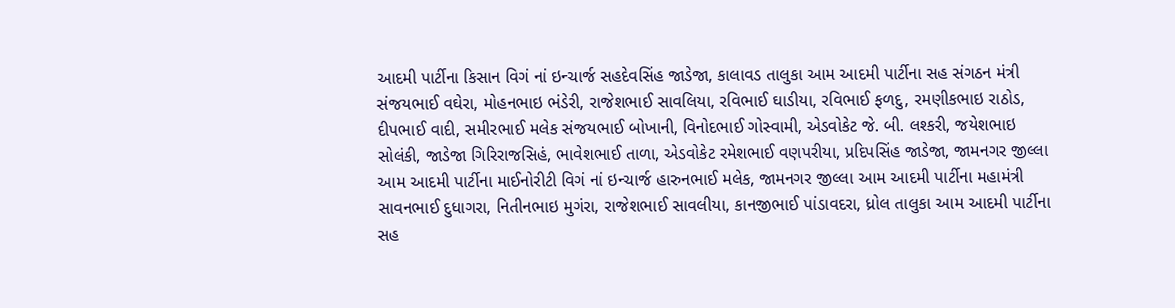આદમી પાર્ટીના કિસાન વિગં નાં ઇન્ચાર્જ સહદેવસિંહ જાડેજા, કાલાવડ તાલુકા આમ આદમી પાર્ટીના સહ સંગઠન મંત્રી સંજયભાઈ વઘેરા, મોહનભાઇ ભંડેરી, રાજેશભાઈ સાવલિયા, રવિભાઈ ઘાડીયા, રવિભાઈ ફળદુ, રમણીકભાઇ રાઠોડ, દીપભાઈ વાદી, સમીરભાઈ મલેક સંજયભાઈ બોખાની, વિનોદભાઈ ગોસ્વામી, એડવોકેટ જે. બી. લશ્કરી, જયેશભાઇ સોલંકી, જાડેજા ગિરિરાજસિહં, ભાવેશભાઈ તાળા, એડવોકેટ રમેશભાઈ વણપરીયા, પ્રદિપસિંહ જાડેજા, જામનગર જીલ્લા આમ આદમી પાર્ટીના માઈનોરીટી વિગં નાં ઇન્ચાર્જ હારુનભાઈ મલેક, જામનગર જીલ્લા આમ આદમી પાર્ટીના મહામંત્રી સાવનભાઈ દુધાગરા, નિતીનભાઇ મુગંરા, રાજેશભાઈ સાવલીયા, કાનજીભાઈ પાંડાવદરા, ધ્રોલ તાલુકા આમ આદમી પાર્ટીના સહ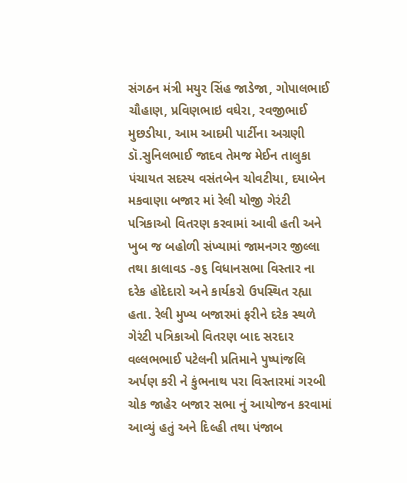સંગઠન મંત્રી મયુર સિંહ જાડેજા, ગોપાલભાઈ ચૌહાણ, પ્રવિણભાઇ વઘેરા, રવજીભાઈ મુછડીયા, આમ આદમી પાર્ટીના અગ્રણી ડૉ.સુનિલભાઈ જાદવ તેમજ મેઈન તાલુકા પંચાયત સદસ્ય વસંતબેન ચોવટીયા, દયાબેન મકવાણા બજાર માં રેલી યોજી ગેરંટી પત્રિકાઓ વિતરણ કરવામાં આવી હતી અને ખુબ જ બહોળી સંખ્યામાં જામનગર જીલ્લા તથા કાલાવડ -૭૬ વિધાનસભા વિસ્તાર ના દરેક હોદેદારો અને કાર્યકરો ઉપસ્થિત રહ્યા હતા. રેલી મુખ્ય બજારમાં ફરીને દરેક સ્થળે ગેરંટી પત્રિકાઓ વિતરણ બાદ સરદાર વલ્લભભાઈ પટેલની પ્રતિમાને પુષ્પાંજલિ અર્પણ કરી ને કુંભનાથ પરા વિસ્તારમાં ગરબી ચોક જાહેર બજાર સભા નું આયોજન કરવામાં આવ્યું હતું અને દિલ્હી તથા પંજાબ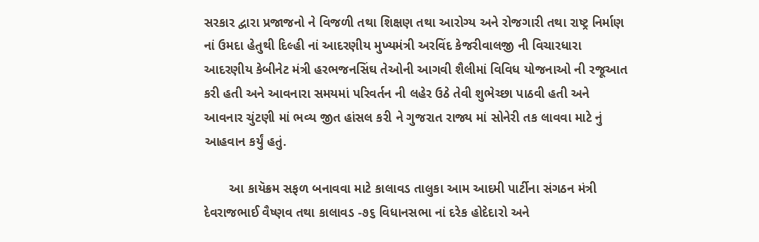સરકાર દ્વારા પ્રજાજનો ને વિજળી તથા શિક્ષણ તથા આરોગ્ય અને રોજગારી તથા રાષ્ટ્ર નિર્માણ નાં ઉમદા હેતુથી દિલ્હી નાં આદરણીય મુખ્યમંત્રી અરવિંદ કેજરીવાલજી ની વિચારધારા આદરણીય કેબીનેટ મંત્રી હરભજનસિંઘ તેઓની આગવી શૈલીમાં વિવિધ યોજનાઓ ની રજૂઆત કરી હતી અને આવનારા સમયમાં પરિવર્તન ની લહેર ઉઠે તેવી શુભેચ્છા પાઠવી હતી અને આવનાર ચુંટણી માં ભવ્ય જીત હાંસલ કરી ને ગુજરાત રાજ્ય માં સોનેરી તક લાવવા માટે નું આહવાન કર્યું હતું.

       આ કાયૅક્રમ સફળ બનાવવા માટે કાલાવડ તાલુકા આમ આદમી પાર્ટીના સંગઠન મંત્રી દેવરાજભાઈ વૈષ્ણવ તથા કાલાવડ -૭૬ વિધાનસભા નાં દરેક હોદેદારો અને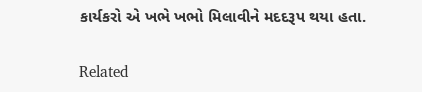કાર્યકરો એ ખભે ખભો મિલાવીને મદદરૂપ થયા હતા.

Related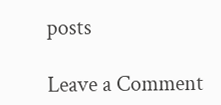posts

Leave a Comment